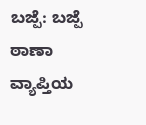ಬಜ್ಪೆ: ಬಜ್ಪೆ ಠಾಣಾ ವ್ಯಾಪ್ತಿಯ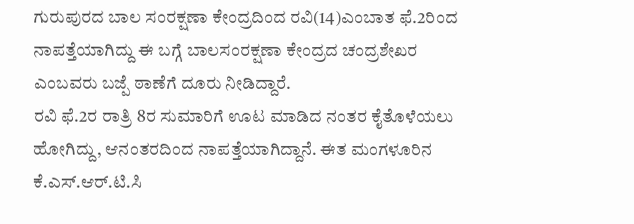ಗುರುಪುರದ ಬಾಲ ಸಂರಕ್ಷಣಾ ಕೇಂದ್ರದಿಂದ ರವಿ(14)ಎಂಬಾತ ಫೆ.2ರಿಂದ ನಾಪತ್ತೆಯಾಗಿದ್ದು ಈ ಬಗ್ಗೆ ಬಾಲಸಂರಕ್ಷಣಾ ಕೇಂದ್ರದ ಚಂದ್ರಶೇಖರ ಎಂಬವರು ಬಜ್ಪೆ ಠಾಣೆಗೆ ದೂರು ನೀಡಿದ್ದಾರೆ.
ರವಿ ಫೆ.2ರ ರಾತ್ರಿ 8ರ ಸುಮಾರಿಗೆ ಊಟ ಮಾಡಿದ ನಂತರ ಕೈತೊಳೆಯಲು ಹೋಗಿದ್ದು, ಆನಂತರದಿಂದ ನಾಪತ್ತೆಯಾಗಿದ್ದಾನೆ. ಈತ ಮಂಗಳೂರಿನ ಕೆ.ಎಸ್.ಆರ್.ಟಿ.ಸಿ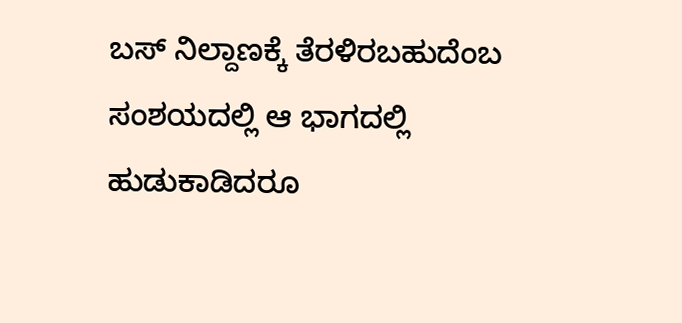ಬಸ್ ನಿಲ್ದಾಣಕ್ಕೆ ತೆರಳಿರಬಹುದೆಂಬ ಸಂಶಯದಲ್ಲಿ ಆ ಭಾಗದಲ್ಲಿ ಹುಡುಕಾಡಿದರೂ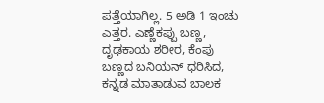ಪತ್ತೆಯಾಗಿಲ್ಲ. 5 ಅಡಿ 1 ಇಂಚು ಎತ್ತರ. ಎಣ್ಣೆಕಪ್ಪು ಬಣ್ಣ, ದೃಢಕಾಯ ಶರೀರ, ಕೆಂಪು ಬಣ್ಣದ ಬನಿಯನ್ ಧರಿಸಿದ, ಕನ್ನಡ ಮಾತಾಡುವ ಬಾಲಕ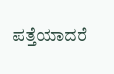ಪತ್ತೆಯಾದರೆ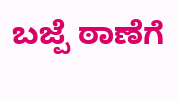ಬಜ್ಪೆ ಠಾಣೆಗೆ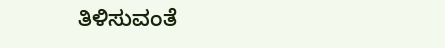ತಿಳಿಸುವಂತೆ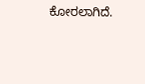ಕೋರಲಾಗಿದೆ.